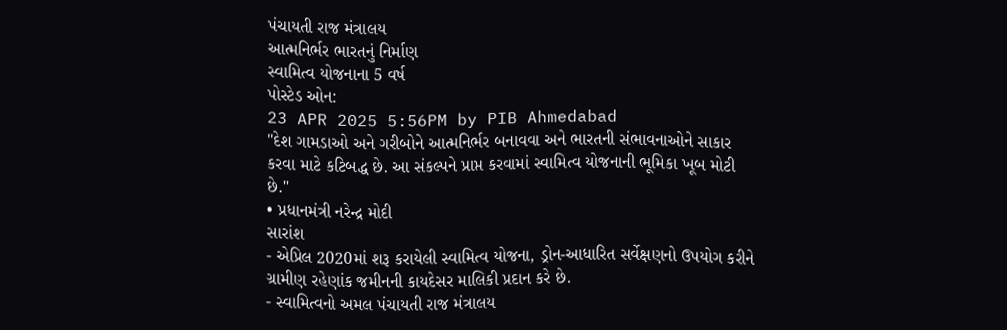પંચાયતી રાજ મંત્રાલય
આત્મનિર્ભર ભારતનું નિર્માણ
સ્વામિત્વ યોજનાના 5 વર્ષ
પોસ્ટેડ ઓન:
23 APR 2025 5:56PM by PIB Ahmedabad
"દેશ ગામડાઓ અને ગરીબોને આત્મનિર્ભર બનાવવા અને ભારતની સંભાવનાઓને સાકાર કરવા માટે કટિબદ્ધ છે. આ સંકલ્પને પ્રાપ્ત કરવામાં સ્વામિત્વ યોજનાની ભૂમિકા ખૂબ મોટી છે."
• પ્રધાનમંત્રી નરેન્દ્ર મોદી
સારાંશ
- એપ્રિલ 2020માં શરૂ કરાયેલી સ્વામિત્વ યોજના, ડ્રોન-આધારિત સર્વેક્ષણનો ઉપયોગ કરીને ગ્રામીણ રહેણાંક જમીનની કાયદેસર માલિકી પ્રદાન કરે છે.
- સ્વામિત્વનો અમલ પંચાયતી રાજ મંત્રાલય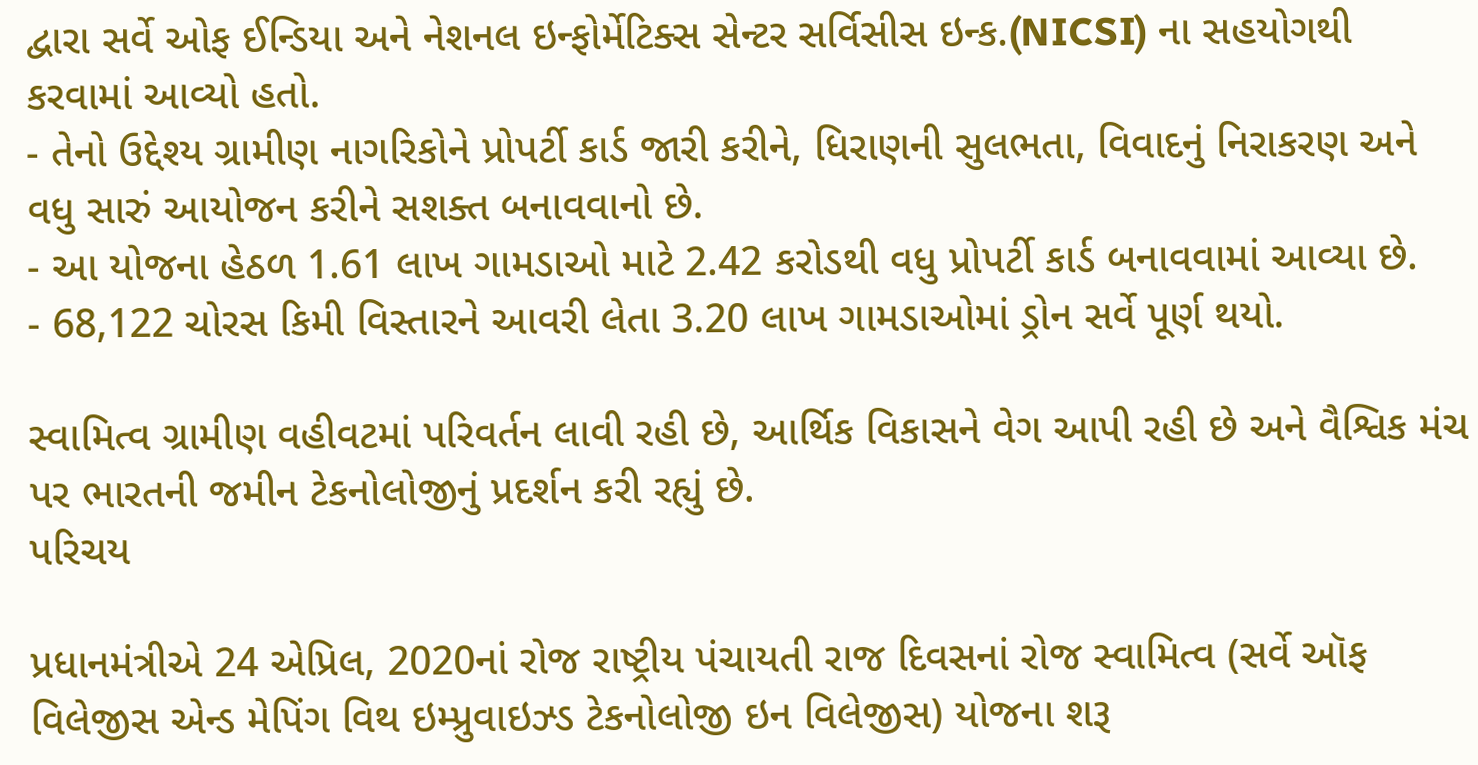દ્વારા સર્વે ઓફ ઈન્ડિયા અને નેશનલ ઇન્ફોર્મેટિક્સ સેન્ટર સર્વિસીસ ઇન્ક.(NICSI) ના સહયોગથી કરવામાં આવ્યો હતો.
- તેનો ઉદ્દેશ્ય ગ્રામીણ નાગરિકોને પ્રોપર્ટી કાર્ડ જારી કરીને, ધિરાણની સુલભતા, વિવાદનું નિરાકરણ અને વધુ સારું આયોજન કરીને સશક્ત બનાવવાનો છે.
- આ યોજના હેઠળ 1.61 લાખ ગામડાઓ માટે 2.42 કરોડથી વધુ પ્રોપર્ટી કાર્ડ બનાવવામાં આવ્યા છે.
- 68,122 ચોરસ કિમી વિસ્તારને આવરી લેતા 3.20 લાખ ગામડાઓમાં ડ્રોન સર્વે પૂર્ણ થયો.

સ્વામિત્વ ગ્રામીણ વહીવટમાં પરિવર્તન લાવી રહી છે, આર્થિક વિકાસને વેગ આપી રહી છે અને વૈશ્વિક મંચ પર ભારતની જમીન ટેકનોલોજીનું પ્રદર્શન કરી રહ્યું છે.
પરિચય

પ્રધાનમંત્રીએ 24 એપ્રિલ, 2020નાં રોજ રાષ્ટ્રીય પંચાયતી રાજ દિવસનાં રોજ સ્વામિત્વ (સર્વે ઑફ વિલેજીસ એન્ડ મેપિંગ વિથ ઇમ્પ્રુવાઇઝ્ડ ટેકનોલોજી ઇન વિલેજીસ) યોજના શરૂ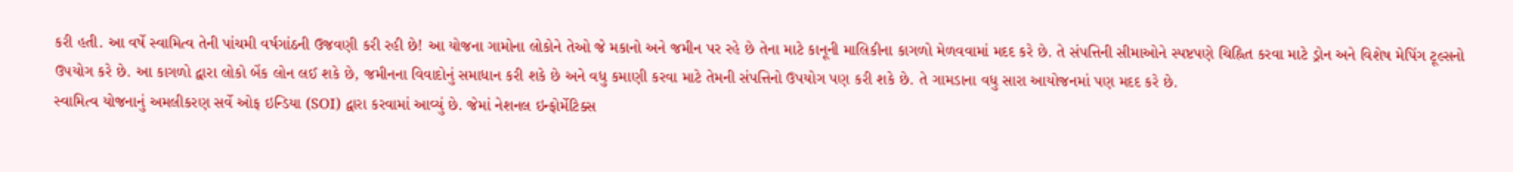કરી હતી. આ વર્ષે સ્વામિત્વ તેની પાંચમી વર્ષગાંઠની ઉજવણી કરી રહી છે! આ યોજના ગામોના લોકોને તેઓ જે મકાનો અને જમીન પર રહે છે તેના માટે કાનૂની માલિકીના કાગળો મેળવવામાં મદદ કરે છે. તે સંપત્તિની સીમાઓને સ્પષ્ટપણે ચિહ્નિત કરવા માટે ડ્રોન અને વિશેષ મેપિંગ ટૂલ્સનો ઉપયોગ કરે છે. આ કાગળો દ્વારા લોકો બેંક લોન લઈ શકે છે, જમીનના વિવાદોનું સમાધાન કરી શકે છે અને વધુ કમાણી કરવા માટે તેમની સંપત્તિનો ઉપયોગ પણ કરી શકે છે. તે ગામડાના વધુ સારા આયોજનમાં પણ મદદ કરે છે.
સ્વામિત્વ યોજનાનું અમલીકરણ સર્વે ઓફ ઇન્ડિયા (SOI) દ્વારા કરવામાં આવ્યું છે. જેમાં નેશનલ ઇન્ફોર્મેટિક્સ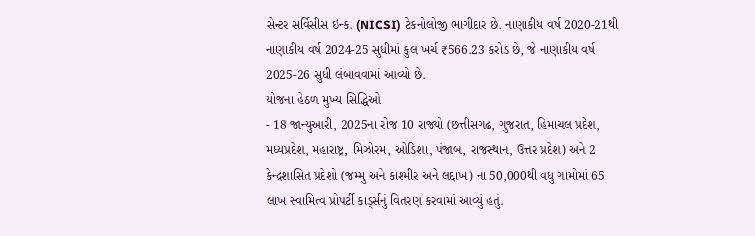સેન્ટર સર્વિસીસ ઇન્ક. (NICSI) ટેકનોલોજી ભાગીદાર છે. નાણાકીય વર્ષ 2020-21થી નાણાકીય વર્ષ 2024-25 સુધીમાં કુલ ખર્ચ ₹566.23 કરોડ છે, જે નાણાકીય વર્ષ 2025-26 સુધી લંબાવવામાં આવ્યો છે.
યોજના હેઠળ મુખ્ય સિદ્ધિઓ
- 18 જાન્યુઆરી, 2025ના રોજ 10 રાજ્યો (છત્તીસગઢ, ગુજરાત, હિમાચલ પ્રદેશ, મધ્યપ્રદેશ, મહારાષ્ટ્ર, મિઝોરમ, ઓડિશા, પંજાબ, રાજસ્થાન, ઉત્તર પ્રદેશ) અને 2 કેન્દ્રશાસિત પ્રદેશો (જમ્મુ અને કાશ્મીર અને લદ્દાખ) ના 50,000થી વધુ ગામોમાં 65 લાખ સ્વામિત્વ પ્રોપર્ટી કાર્ડ્સનું વિતરણ કરવામાં આવ્યું હતું.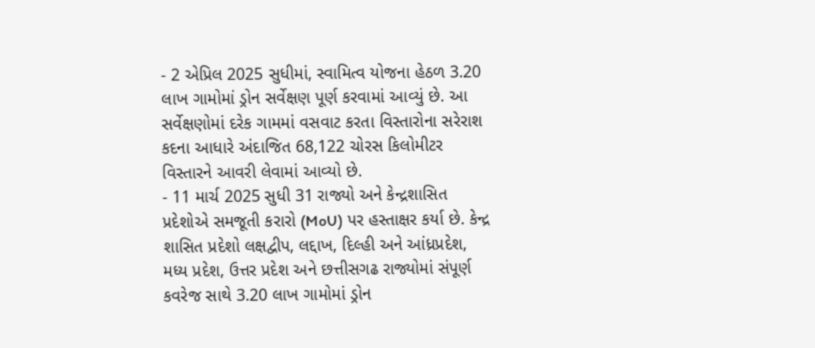- 2 એપ્રિલ 2025 સુધીમાં, સ્વામિત્વ યોજના હેઠળ 3.20 લાખ ગામોમાં ડ્રોન સર્વેક્ષણ પૂર્ણ કરવામાં આવ્યું છે. આ સર્વેક્ષણોમાં દરેક ગામમાં વસવાટ કરતા વિસ્તારોના સરેરાશ કદના આધારે અંદાજિત 68,122 ચોરસ કિલોમીટર વિસ્તારને આવરી લેવામાં આવ્યો છે.
- 11 માર્ચ 2025 સુધી 31 રાજ્યો અને કેન્દ્રશાસિત પ્રદેશોએ સમજૂતી કરારો (MoU) પર હસ્તાક્ષર કર્યા છે. કેન્દ્ર શાસિત પ્રદેશો લક્ષદ્વીપ, લદ્દાખ, દિલ્હી અને આંધ્રપ્રદેશ, મધ્ય પ્રદેશ, ઉત્તર પ્રદેશ અને છત્તીસગઢ રાજ્યોમાં સંપૂર્ણ કવરેજ સાથે 3.20 લાખ ગામોમાં ડ્રોન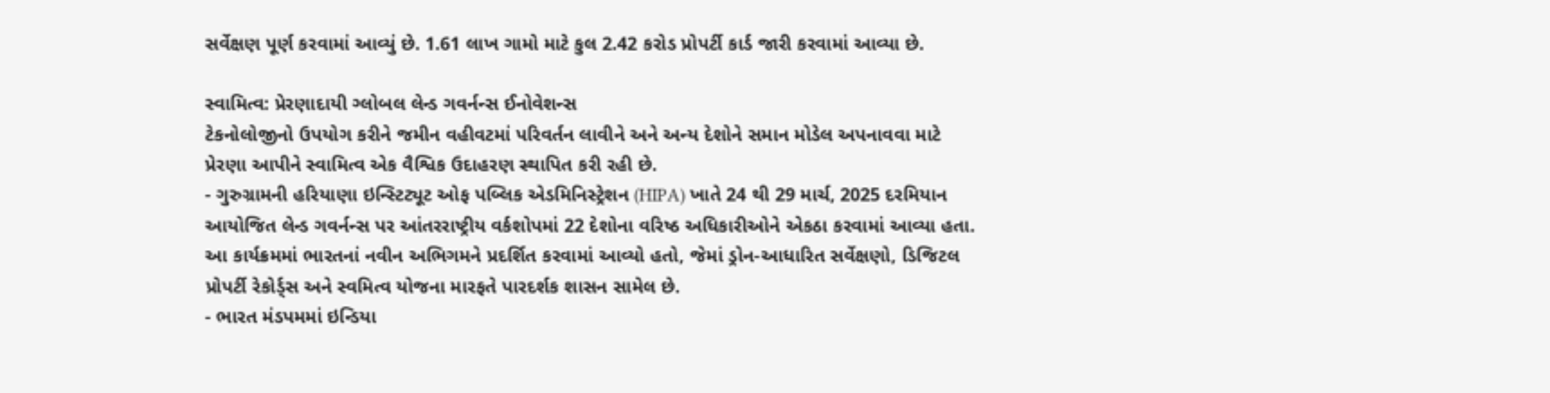સર્વેક્ષણ પૂર્ણ કરવામાં આવ્યું છે. 1.61 લાખ ગામો માટે કુલ 2.42 કરોડ પ્રોપર્ટી કાર્ડ જારી કરવામાં આવ્યા છે.

સ્વામિત્વ: પ્રેરણાદાયી ગ્લોબલ લેન્ડ ગવર્નન્સ ઈનોવેશન્સ
ટેકનોલોજીનો ઉપયોગ કરીને જમીન વહીવટમાં પરિવર્તન લાવીને અને અન્ય દેશોને સમાન મોડેલ અપનાવવા માટે પ્રેરણા આપીને સ્વામિત્વ એક વૈશ્વિક ઉદાહરણ સ્થાપિત કરી રહી છે.
- ગુરુગ્રામની હરિયાણા ઇન્સ્ટિટ્યૂટ ઓફ પબ્લિક એડમિનિસ્ટ્રેશન (HIPA) ખાતે 24 થી 29 માર્ચ, 2025 દરમિયાન આયોજિત લેન્ડ ગવર્નન્સ પર આંતરરાષ્ટ્રીય વર્કશોપમાં 22 દેશોના વરિષ્ઠ અધિકારીઓને એકઠા કરવામાં આવ્યા હતા. આ કાર્યક્રમમાં ભારતનાં નવીન અભિગમને પ્રદર્શિત કરવામાં આવ્યો હતો, જેમાં ડ્રોન-આધારિત સર્વેક્ષણો, ડિજિટલ પ્રોપર્ટી રેકોર્ડ્સ અને સ્વમિત્વ યોજના મારફતે પારદર્શક શાસન સામેલ છે.
- ભારત મંડપમમાં ઇન્ડિયા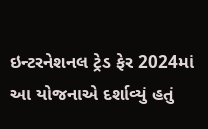ઇન્ટરનેશનલ ટ્રેડ ફેર 2024માં આ યોજનાએ દર્શાવ્યું હતું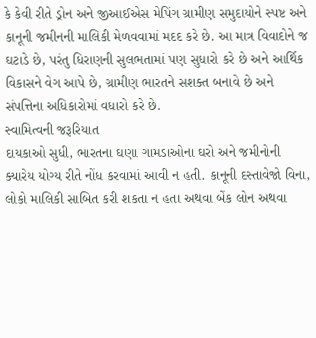કે કેવી રીતે ડ્રોન અને જીઆઈએસ મેપિંગ ગ્રામીણ સમુદાયોને સ્પષ્ટ અને કાનૂની જમીનની માલિકી મેળવવામાં મદદ કરે છે. આ માત્ર વિવાદોને જ ઘટાડે છે, પરંતુ ધિરાણની સુલભતામાં પણ સુધારો કરે છે અને આર્થિક વિકાસને વેગ આપે છે, ગ્રામીણ ભારતને સશક્ત બનાવે છે અને સંપત્તિના અધિકારોમાં વધારો કરે છે.
સ્વામિત્વની જરૂરિયાત
દાયકાઓ સુધી, ભારતના ઘણા ગામડાઓના ઘરો અને જમીનોની ક્યારેય યોગ્ય રીતે નોંધ કરવામાં આવી ન હતી. કાનૂની દસ્તાવેજો વિના, લોકો માલિકી સાબિત કરી શકતા ન હતા અથવા બેંક લોન અથવા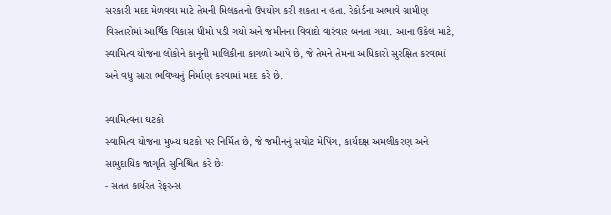સરકારી મદદ મેળવવા માટે તેમની મિલકતનો ઉપયોગ કરી શકતા ન હતા. રેકોર્ડના અભાવે ગ્રામીણ વિસ્તારોમાં આર્થિક વિકાસ ધીમો પડી ગયો અને જમીનના વિવાદો વારંવાર બનતા ગયા. આના ઉકેલ માટે, સ્વામિત્વ યોજના લોકોને કાનૂની માલિકીના કાગળો આપે છે, જે તેમને તેમના અધિકારો સુરક્ષિત કરવામાં અને વધુ સારા ભવિષ્યનું નિર્માણ કરવામાં મદદ કરે છે.

સ્વામિત્વના ઘટકો
સ્વામિત્વ યોજના મુખ્ય ઘટકો પર નિર્મિત છે, જે જમીનનું સચોટ મેપિંગ, કાર્યદક્ષ અમલીકરણ અને સામુદાયિક જાગૃતિ સુનિશ્ચિત કરે છેઃ
- સતત કાર્યરત રેફરન્સ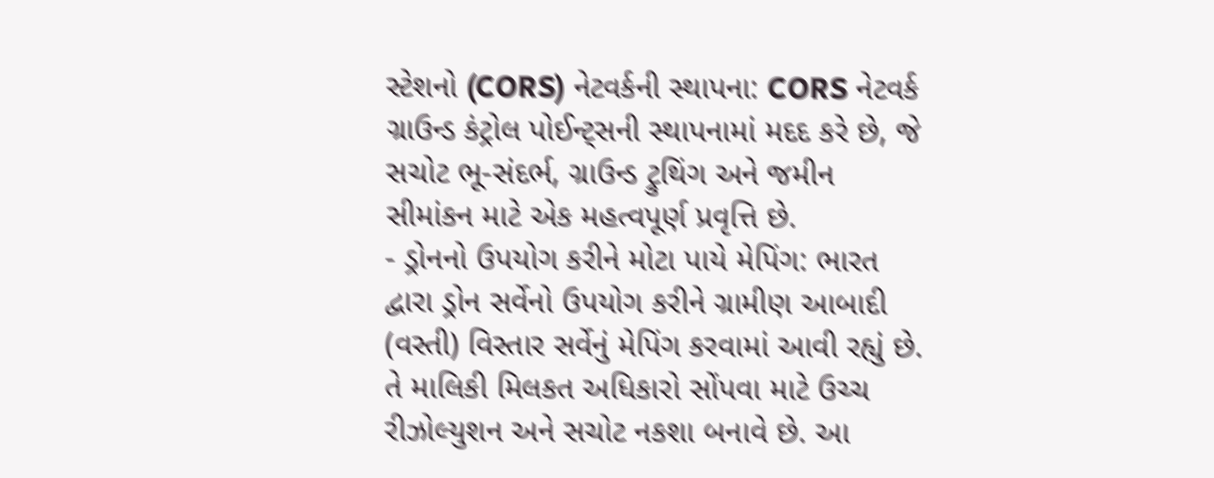સ્ટેશનો (CORS) નેટવર્કની સ્થાપના: CORS નેટવર્ક ગ્રાઉન્ડ કંટ્રોલ પોઈન્ટ્સની સ્થાપનામાં મદદ કરે છે, જે સચોટ ભૂ-સંદર્ભ, ગ્રાઉન્ડ ટ્રુથિંગ અને જમીન સીમાંકન માટે એક મહત્વપૂર્ણ પ્રવૃત્તિ છે.
- ડ્રોનનો ઉપયોગ કરીને મોટા પાયે મેપિંગ: ભારત દ્વારા ડ્રોન સર્વેનો ઉપયોગ કરીને ગ્રામીણ આબાદી (વસ્તી) વિસ્તાર સર્વેનું મેપિંગ કરવામાં આવી રહ્યું છે. તે માલિકી મિલકત અધિકારો સોંપવા માટે ઉચ્ચ રીઝોલ્યુશન અને સચોટ નકશા બનાવે છે. આ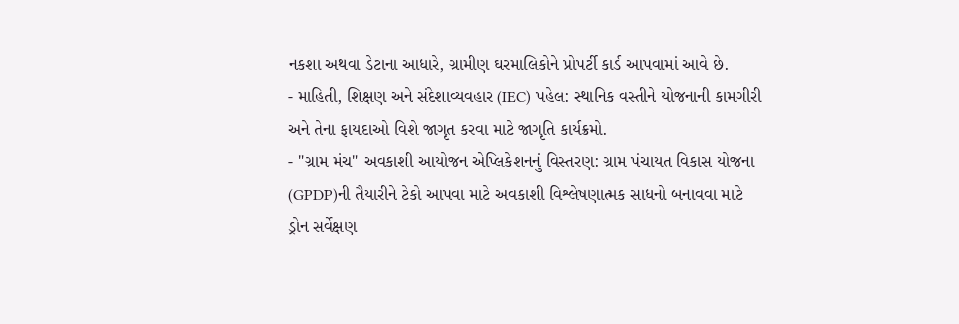નકશા અથવા ડેટાના આધારે, ગ્રામીણ ઘરમાલિકોને પ્રોપર્ટી કાર્ડ આપવામાં આવે છે.
- માહિતી, શિક્ષણ અને સંદેશાવ્યવહાર (IEC) પહેલ: સ્થાનિક વસ્તીને યોજનાની કામગીરી અને તેના ફાયદાઓ વિશે જાગૃત કરવા માટે જાગૃતિ કાર્યક્રમો.
- "ગ્રામ મંચ" અવકાશી આયોજન એપ્લિકેશનનું વિસ્તરણ: ગ્રામ પંચાયત વિકાસ યોજના (GPDP)ની તૈયારીને ટેકો આપવા માટે અવકાશી વિશ્લેષણાત્મક સાધનો બનાવવા માટે ડ્રોન સર્વેક્ષણ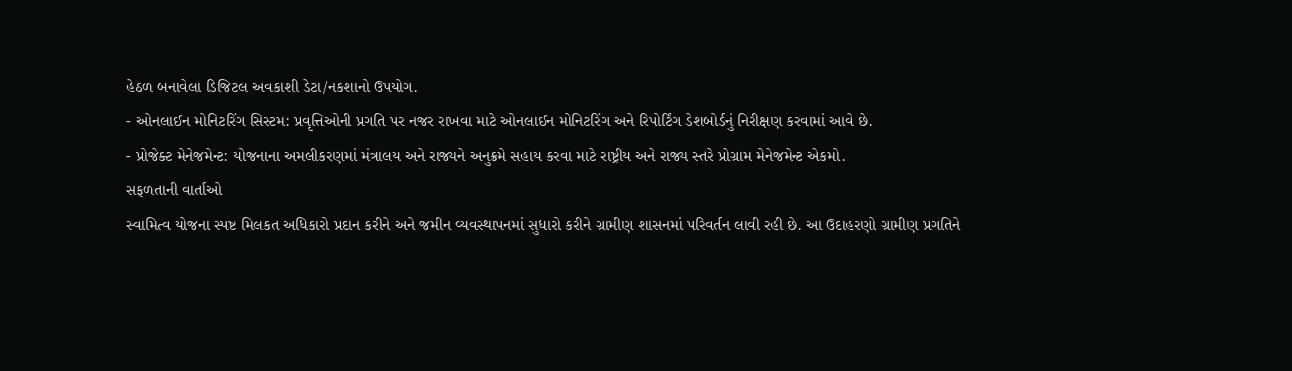હેઠળ બનાવેલા ડિજિટલ અવકાશી ડેટા/નકશાનો ઉપયોગ.
- ઓનલાઈન મોનિટરિંગ સિસ્ટમ: પ્રવૃત્તિઓની પ્રગતિ પર નજર રાખવા માટે ઓનલાઈન મોનિટરિંગ અને રિપોર્ટિંગ ડેશબોર્ડનું નિરીક્ષણ કરવામાં આવે છે.
- પ્રોજેક્ટ મેનેજમેન્ટ: યોજનાના અમલીકરણમાં મંત્રાલય અને રાજ્યને અનુક્રમે સહાય કરવા માટે રાષ્ટ્રીય અને રાજ્ય સ્તરે પ્રોગ્રામ મેનેજમેન્ટ એકમો.
સફળતાની વાર્તાઓ
સ્વામિત્વ યોજના સ્પષ્ટ મિલકત અધિકારો પ્રદાન કરીને અને જમીન વ્યવસ્થાપનમાં સુધારો કરીને ગ્રામીણ શાસનમાં પરિવર્તન લાવી રહી છે. આ ઉદાહરણો ગ્રામીણ પ્રગતિને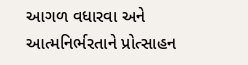આગળ વધારવા અને આત્મનિર્ભરતાને પ્રોત્સાહન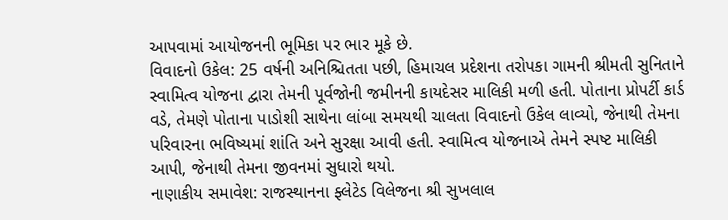આપવામાં આયોજનની ભૂમિકા પર ભાર મૂકે છે.
વિવાદનો ઉકેલ: 25 વર્ષની અનિશ્ચિતતા પછી, હિમાચલ પ્રદેશના તરોપકા ગામની શ્રીમતી સુનિતાને સ્વામિત્વ યોજના દ્વારા તેમની પૂર્વજોની જમીનની કાયદેસર માલિકી મળી હતી. પોતાના પ્રોપર્ટી કાર્ડ વડે, તેમણે પોતાના પાડોશી સાથેના લાંબા સમયથી ચાલતા વિવાદનો ઉકેલ લાવ્યો, જેનાથી તેમના પરિવારના ભવિષ્યમાં શાંતિ અને સુરક્ષા આવી હતી. સ્વામિત્વ યોજનાએ તેમને સ્પષ્ટ માલિકી આપી, જેનાથી તેમના જીવનમાં સુધારો થયો.
નાણાકીય સમાવેશ: રાજસ્થાનના ફ્લેટેડ વિલેજના શ્રી સુખલાલ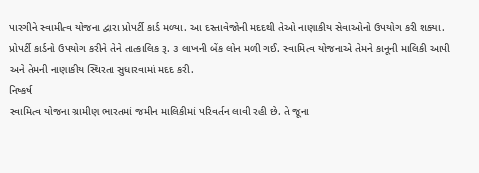પારગીને સ્વામીત્વ યોજના દ્વારા પ્રોપર્ટી કાર્ડ મળ્યા. આ દસ્તાવેજોની મદદથી તેઓ નાણાકીય સેવાઓનો ઉપયોગ કરી શક્યા. પ્રોપર્ટી કાર્ડનો ઉપયોગ કરીને તેને તાત્કાલિક રૂ. ૩ લાખની બેંક લોન મળી ગઈ. સ્વામિત્વ યોજનાએ તેમને કાનૂની માલિકી આપી અને તેમની નાણાકીય સ્થિરતા સુધારવામાં મદદ કરી.
નિષ્કર્ષ
સ્વામિત્વ યોજના ગ્રામીણ ભારતમાં જમીન માલિકીમાં પરિવર્તન લાવી રહી છે. તે જૂના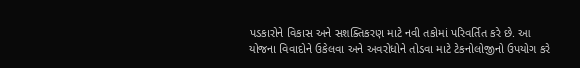પડકારોને વિકાસ અને સશક્તિકરણ માટે નવી તકોમાં પરિવર્તિત કરે છે. આ યોજના વિવાદોને ઉકેલવા અને અવરોધોને તોડવા માટે ટેકનોલોજીનો ઉપયોગ કરે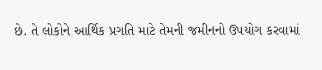છે. તે લોકોને આર્થિક પ્રગતિ માટે તેમની જમીનનો ઉપયોગ કરવામાં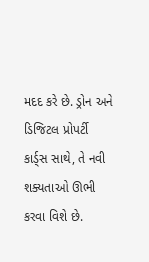મદદ કરે છે. ડ્રોન અને ડિજિટલ પ્રોપર્ટી કાર્ડ્સ સાથે, તે નવી શક્યતાઓ ઊભી કરવા વિશે છે.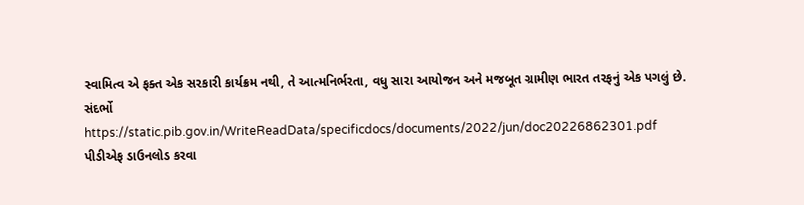સ્વામિત્વ એ ફક્ત એક સરકારી કાર્યક્રમ નથી, તે આત્મનિર્ભરતા, વધુ સારા આયોજન અને મજબૂત ગ્રામીણ ભારત તરફનું એક પગલું છે.
સંદર્ભો
https://static.pib.gov.in/WriteReadData/specificdocs/documents/2022/jun/doc20226862301.pdf
પીડીએફ ડાઉનલોડ કરવા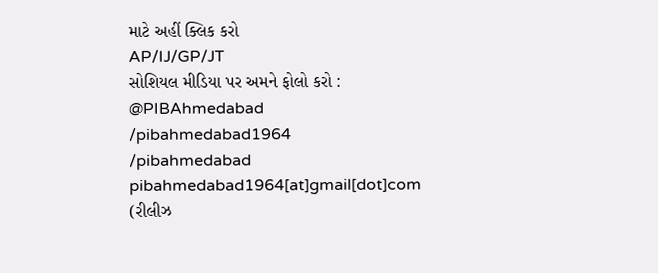માટે અહીં ક્લિક કરો
AP/IJ/GP/JT
સોશિયલ મીડિયા પર અમને ફોલો કરો :
@PIBAhmedabad
/pibahmedabad1964
/pibahmedabad
pibahmedabad1964[at]gmail[dot]com
(રીલીઝ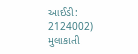આઈડી: 2124002)
મુલાકાતી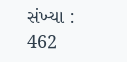સંખ્યા : 462